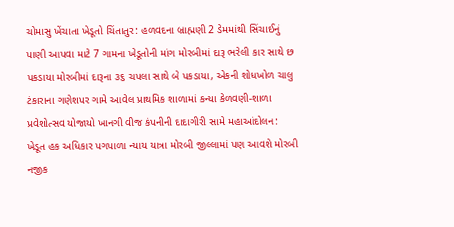ચોમાસુ ખેંચાતા ખેડૂતો ચિંતાતુર: હળવદના બ્રાહ્મણી 2 ડેમમાંથી સિંચાઈનું પાણી આપવા માટે 7 ગામના ખેડૂતોની માંગ મોરબીમાં દારૂ ભરેલી કાર સાથે છ પકડાયા મોરબીમાં દારૂના ૩૬ ચપલા સાથે બે પકડાયા, એકની શોધખોળ ચાલુ ટંકારાના ગણેશપર ગામે આવેલ પ્રાથમિક શાળામાં કન્યા કેળવણી-શાળા પ્રવેશોત્સવ યોજાયો ખાનગી વીજ કંપનીની દાદાગીરી સામે મહાઆંદોલન: ખેડૂત હક અધિકાર પગપાળા ન્યાય યાત્રા મોરબી જીલ્લામાં પણ આવશે મોરબી નજીક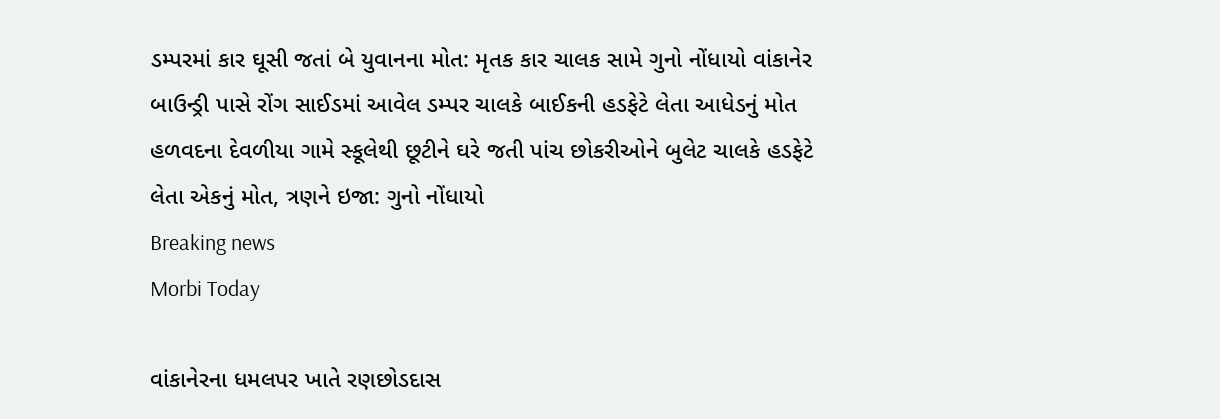ડમ્પરમાં કાર ઘૂસી જતાં બે યુવાનના મોત: મૃતક કાર ચાલક સામે ગુનો નોંધાયો વાંકાનેર બાઉન્ડ્રી પાસે રોંગ સાઈડમાં આવેલ ડમ્પર ચાલકે બાઈકની હડફેટે લેતા આધેડનું મોત હળવદના દેવળીયા ગામે સ્કૂલેથી છૂટીને ઘરે જતી પાંચ છોકરીઓને બુલેટ ચાલકે હડફેટે લેતા એકનું મોત, ત્રણને ઇજા: ગુનો નોંધાયો
Breaking news
Morbi Today

વાંકાનેરના ધમલપર ખાતે રણછોડદાસ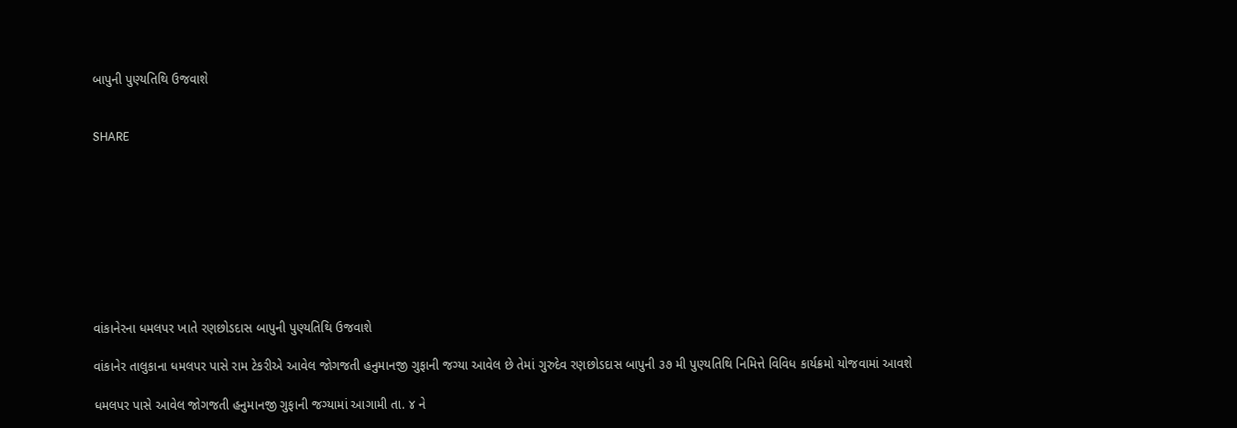બાપુની પુણ્યતિથિ ઉજવાશે


SHARE









વાંકાનેરના ધમલપર ખાતે રણછોડદાસ બાપુની પુણ્યતિથિ ઉજવાશે

વાંકાનેર તાલુકાના ધમલપર પાસે રામ ટેકરીએ આવેલ જોગજતી હનુમાનજી ગુફાની જગ્યા આવેલ છે તેમાં ગુરુદેવ રણછોડદાસ બાપુની ૩૭ મી પુણ્યતિથિ નિમિત્તે વિવિધ કાર્યક્રમો યોજવામાં આવશે

ધમલપર પાસે આવેલ જોગજતી હનુમાનજી ગુફાની જગ્યામાં આગામી તા. ૪ ને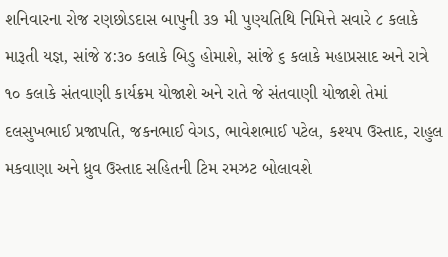શનિવારના રોજ રણછોડદાસ બાપુની ૩૭ મી પુણ્યતિથિ નિમિત્તે સવારે ૮ કલાકે મારૂતી યજ્ઞ, સાંજે ૪:૩૦ કલાકે બિડુ હોમાશે, સાંજે ૬ કલાકે મહાપ્રસાદ અને રાત્રે ૧૦ કલાકે સંતવાણી કાર્યક્રમ યોજાશે અને રાતે જે સંતવાણી યોજાશે તેમાં દલસુખભાઈ પ્રજાપતિ, જકનભાઈ વેગડ, ભાવેશભાઈ પટેલ, કશ્યપ ઉસ્તાદ, રાહુલ મકવાણા અને ધ્રુવ ઉસ્તાદ સહિતની ટિમ રમઝટ બોલાવશે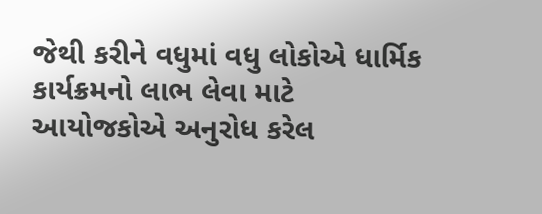જેથી કરીને વધુમાં વધુ લોકોએ ધાર્મિક કાર્યક્રમનો લાભ લેવા માટે આયોજકોએ અનુરોધ કરેલ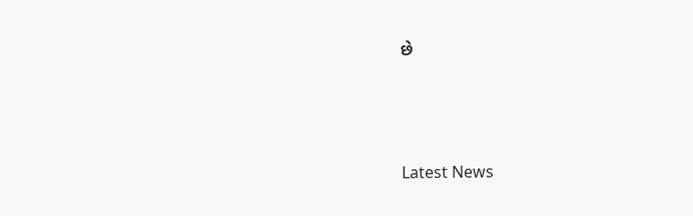છે






Latest News